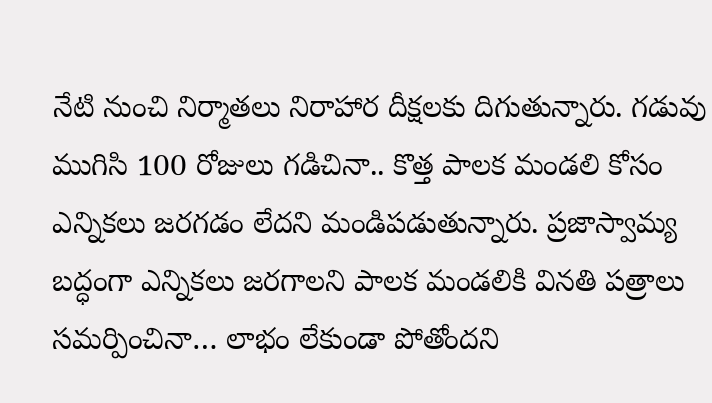నేటి నుంచి నిర్మాతలు నిరాహార దీక్షలకు దిగుతున్నారు. గడువు ముగిసి 100 రోజులు గడిచినా.. కొత్త పాలక మండలి కోసం ఎన్నికలు జరగడం లేదని మండిపడుతున్నారు. ప్రజాస్వామ్య బద్ధంగా ఎన్నికలు జరగాలని పాలక మండలికి వినతి పత్రాలు సమర్పించినా… లాభం లేకుండా పోతోందని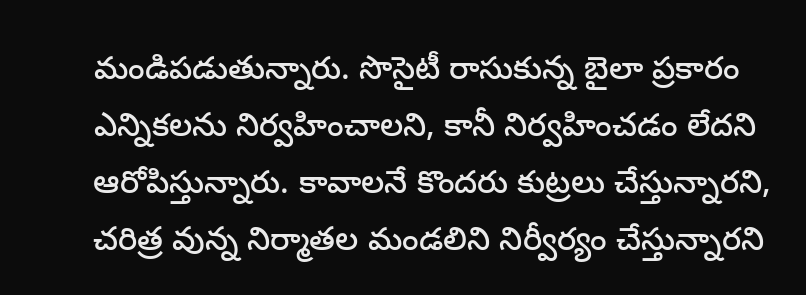మండిపడుతున్నారు. సొసైటీ రాసుకున్న బైలా ప్రకారం ఎన్నికలను నిర్వహించాలని, కానీ నిర్వహించడం లేదని ఆరోపిస్తున్నారు. కావాలనే కొందరు కుట్రలు చేస్తున్నారని, చరిత్ర వున్న నిర్మాతల మండలిని నిర్వీర్యం చేస్తున్నారని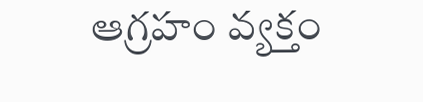ఆగ్రహం వ్యక్తం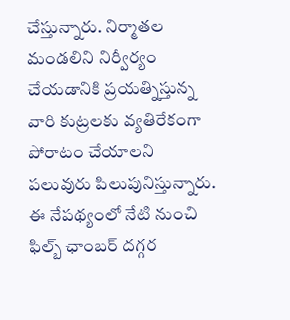చేస్తున్నారు. నిర్మాతల మండలిని నిర్వీర్యం చేయడానికి ప్రయత్నిస్తున్న వారి కుట్రలకు వ్యతిరేకంగా పోరాటం చేయాలని పలువురు పిలుపునిస్తున్నారు. ఈ నేపథ్యంలో నేటి నుంచి ఫిల్బ్ ఛాంబర్ దగ్గర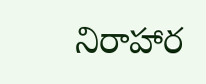నిరాహార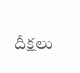దీక్షలు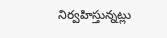నిర్వహిస్తున్నట్లు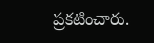ప్రకటించారు.